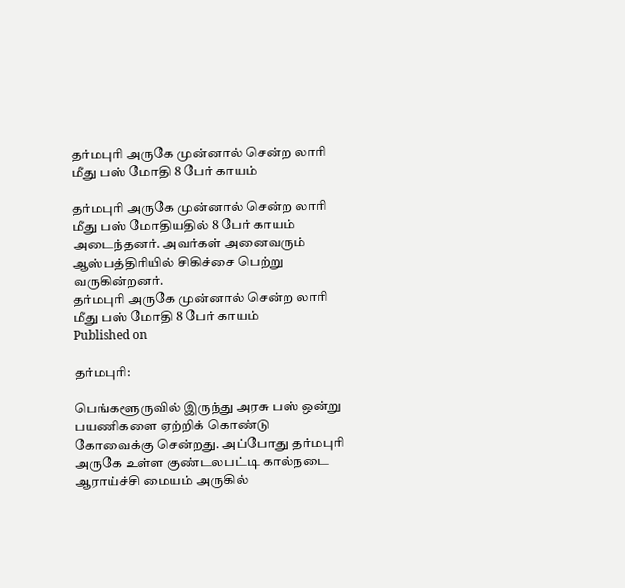தர்மபுரி அருகே முன்னால் சென்ற லாரி மீது பஸ் மோதி 8 பேர் காயம்

தர்மபுரி அருகே முன்னால் சென்ற லாரி மீது பஸ் மோதியதில் 8 பேர் காயம் அடைந்தனர். அவர்கள் அனைவரும் ஆஸ்பத்திரியில் சிகிச்சை பெற்று வருகின்றனர்.
தர்மபுரி அருகே முன்னால் சென்ற லாரி மீது பஸ் மோதி 8 பேர் காயம்
Published on

தர்மபுரி:

பெங்களூருவில் இருந்து அரசு பஸ் ஒன்று பயணிகளை ஏற்றிக் கொண்டு கோவைக்கு சென்றது. அப்போது தர்மபுரி அருகே உள்ள குண்டலபட்டி கால்நடை ஆராய்ச்சி மையம் அருகில்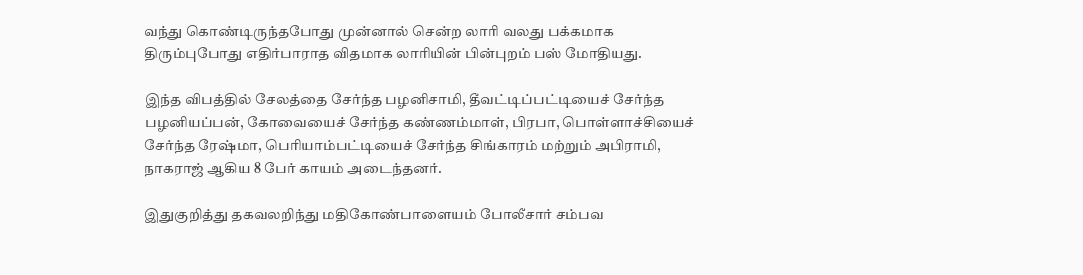வந்து கொண்டிருந்தபோது முன்னால் சென்ற லாரி வலது பக்கமாக திரும்புபோது எதிர்பாராத விதமாக லாரியின் பின்புறம் பஸ் மோதியது.

இந்த விபத்தில் சேலத்தை சேர்ந்த பழனிசாமி, தீவட்டிப்பட்டியைச் சேர்ந்த பழனியப்பன், கோவையைச் சேர்ந்த கண்ணம்மாள், பிரபா, பொள்ளாச்சியைச் சேர்ந்த ரேஷ்மா, பெரியாம்பட்டியைச் சேர்ந்த சிங்காரம் மற்றும் அபிராமி, நாகராஜ் ஆகிய 8 பேர் காயம் அடைந்தனர்.

இதுகுறித்து தகவலறிந்து மதிகோண்பாளையம் போலீசார் சம்பவ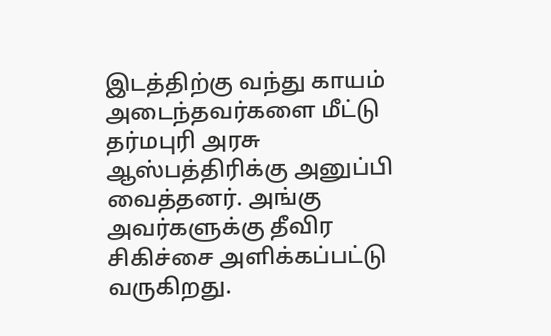இடத்திற்கு வந்து காயம் அடைந்தவர்களை மீட்டு தர்மபுரி அரசு ஆஸ்பத்திரிக்கு அனுப்பி வைத்தனர். அங்கு அவர்களுக்கு தீவிர சிகிச்சை அளிக்கப்பட்டு வருகிறது.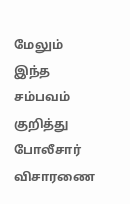மேலும் இந்த சம்பவம் குறித்து போலீசார் விசாரணை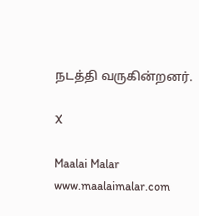நடத்தி வருகின்றனர்.

X

Maalai Malar
www.maalaimalar.com